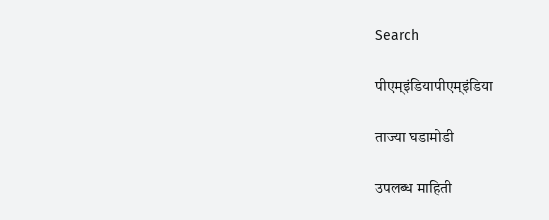Search

पीएम्इंडियापीएम्इंडिया

ताज्या घडामोडी

उपलब्ध माहिती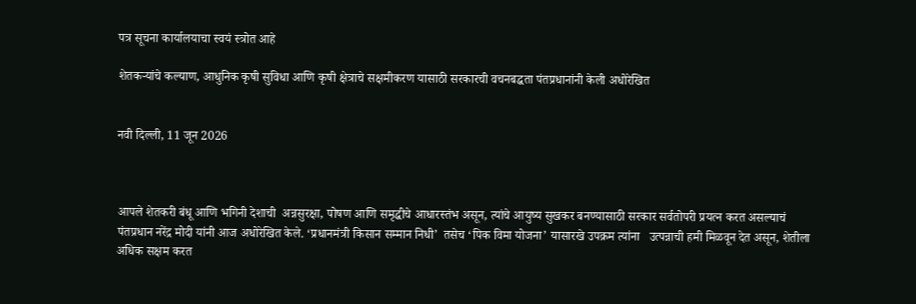पत्र सूचना कार्यालयाचा स्वयं स्त्रोत आहे

शेतकऱ्यांचे कल्याण, आधुनिक कृषी सुविधा आणि कृषी क्षेत्राचे सक्षमीकरण यासाठी सरकारची वचनबद्धता पंतप्रधानांनी केली अधोरेखित


नवी दिल्‍ली, 11 जून 2026



आपले शेतकरी बंधू आणि भगिनी देशाची  अन्नसुरक्षा, पोषण आणि समृद्धीचे आधारस्तंभ असून, त्यांचे आयुष्य सुखकर बनण्यासाठी सरकार सर्वतोपरी प्रयत्न करत असल्याचं पंतप्रधान नरेंद्र मोदी यांनी आज अधोरेखित केले. ‘प्रधानमंत्री किसान सम्मान निधी’  तसेच ‘पिक विमा योजना’ यासारखे उपक्रम त्यांना   उत्पन्नाची हमी मिळवून देत असून, शेतीला अधिक सक्षम करत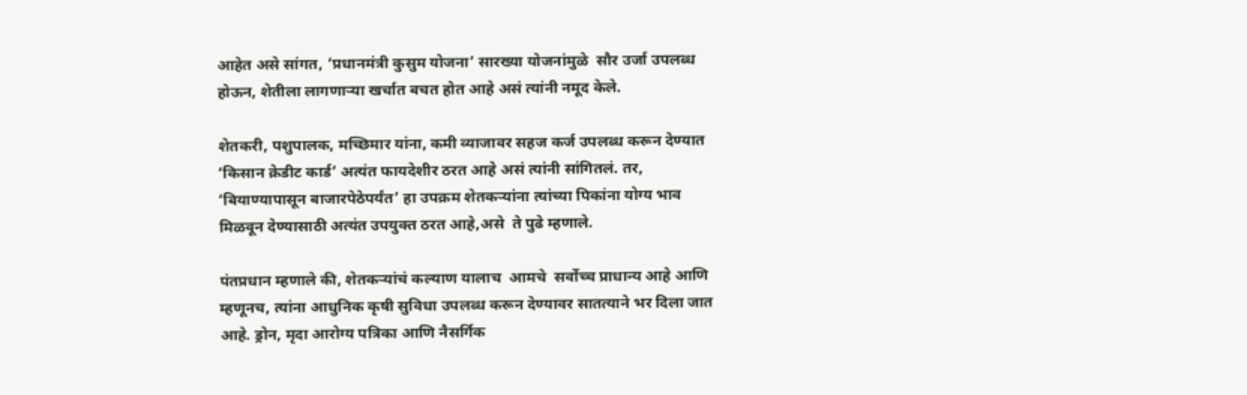आहेत असे सांगत, ‘प्रधानमंत्री कुसुम योजना’ सारख्या योजनांमुळे  सौर उर्जा उपलब्ध होऊन, शेतीला लागणाऱ्या खर्चात बचत होत आहे असं त्यांनी नमूद केले.

शेतकरी, पशुपालक, मच्छिमार यांना, कमी व्याजावर सहज कर्ज उपलब्ध करून देण्यात ‘किसान क्रेडीट कार्ड’ अत्यंत फायदेशीर ठरत आहे असं त्यांनी सांगितलं. तर, ‘बियाण्यापासून बाजारपेठेपर्यंत’ हा उपक्रम शेतकऱ्यांना त्यांच्या पिकांना योग्य भाव मिळवून देण्यासाठी अत्यंत उपयुक्त ठरत आहे,असे  ते पुढे म्हणाले.

पंतप्रधान म्हणाले की, शेतकऱ्यांचं कल्याण यालाच  आमचे  सर्वोच्च प्राधान्य आहे आणि म्हणूनच, त्यांना आधुनिक कृषी सुविधा उपलब्ध करून देण्यावर सातत्याने भर दिला जात आहे. ड्रोन, मृदा आरोग्य पत्रिका आणि नैसर्गिक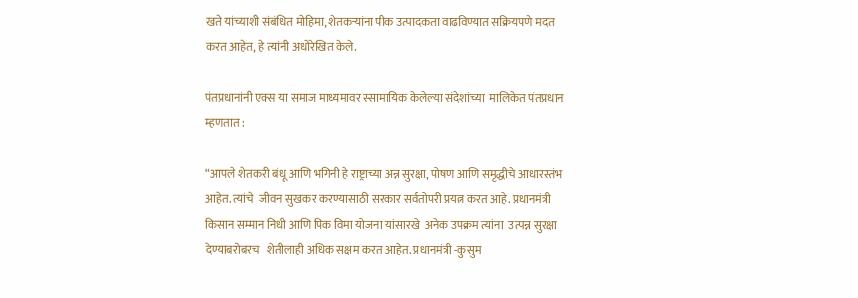खते यांच्याशी संबंधित मोहिमा, शेतकऱ्यांना पीक उत्पादकता वाढविण्यात सक्रियपणे मदत करत आहेत, हे त्यांनी अधोरेखित केले.

पंतप्रधानांनी एक्स या समाज माध्यमावर स्सामायिक केलेल्या संदेशांच्या  मालिकेत पंतप्रधान म्हणतात :

“आपले शेतकरी बंधू आणि भगिनी हे राष्ट्राच्या अन्न सुरक्षा, पोषण आणि समृद्धीचे आधारस्तंभ आहेत. त्यांचे  जीवन सुखकर करण्यासाठी सरकार सर्वतोपरी प्रयत्न करत आहे. प्रधानमंत्री किसान सम्मान निधी आणि पिक विमा योजना यांसारखे  अनेक उपक्रम त्यांना  उत्पन्न सुरक्षा देण्याबरोबरच   शेतीलाही अधिक सक्षम करत आहेत. प्रधानमंत्री -कुसुम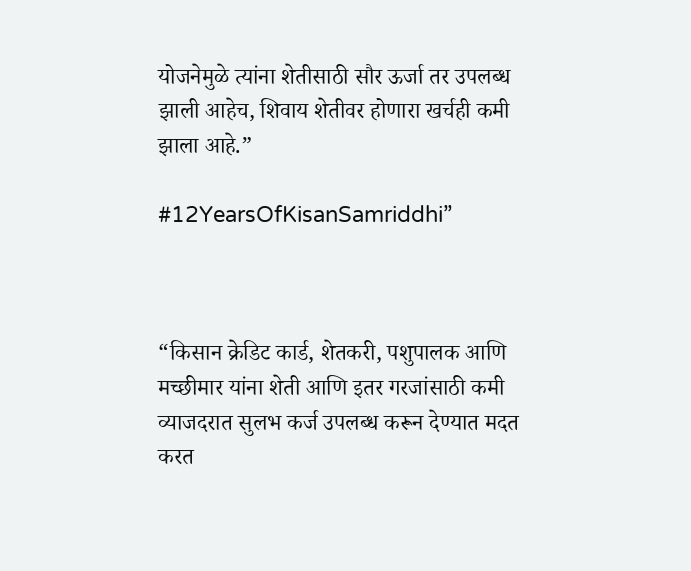योजनेमुळे त्यांना शेतीसाठी सौर ऊर्जा तर उपलब्ध झाली आहेच, शिवाय शेतीवर होणारा खर्चही कमी झाला आहे.”

#12YearsOfKisanSamriddhi”



“किसान क्रेडिट कार्ड, शेतकरी, पशुपालक आणि मच्छीमार यांना शेती आणि इतर गरजांसाठी कमी व्याजदरात सुलभ कर्ज उपलब्ध करून देण्यात मदत करत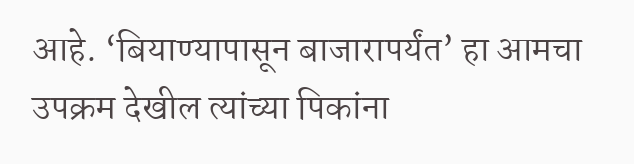आहे. ‘बियाण्यापासून बाजारापर्यंत’ हा आमचा उपक्रम देखील त्यांच्या पिकांना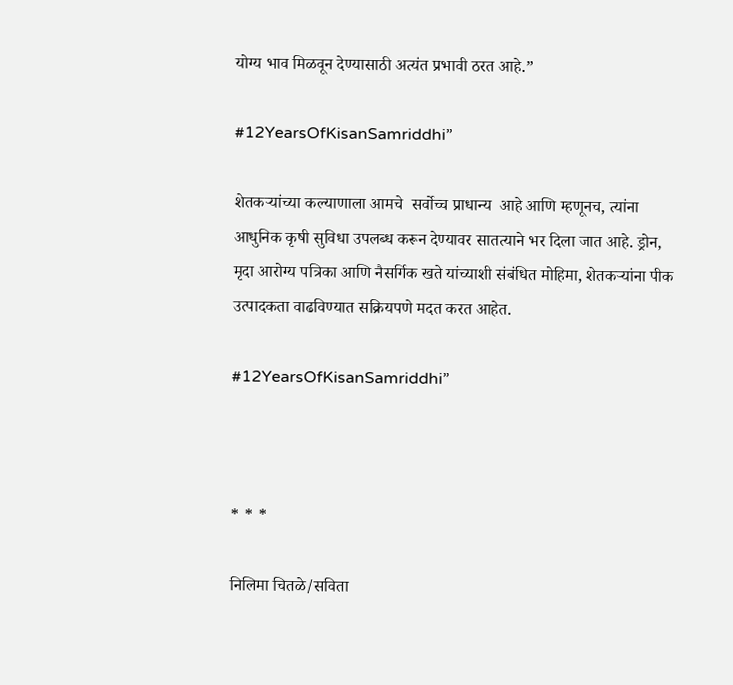योग्य भाव मिळवून देण्यासाठी अत्यंत प्रभावी ठरत आहे.”

#12YearsOfKisanSamriddhi”

शेतकऱ्यांच्या कल्याणाला आमचे  सर्वोच्च प्राधान्य  आहे आणि म्हणूनच, त्यांना आधुनिक कृषी सुविधा उपलब्ध करून देण्यावर सातत्याने भर दिला जात आहे. ड्रोन, मृदा आरोग्य पत्रिका आणि नैसर्गिक खते यांच्याशी संबंधित मोहिमा, शेतकऱ्यांना पीक उत्पादकता वाढविण्यात सक्रियपणे मदत करत आहेत.

#12YearsOfKisanSamriddhi”



* * *

निलिमा चितळे/सविता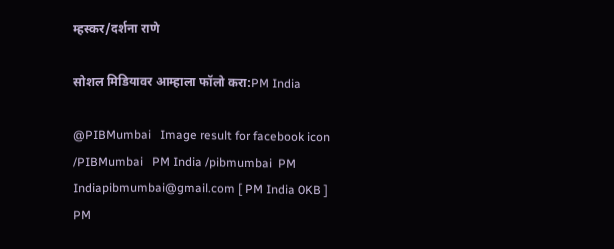म्‍हस्कर/दर्शना राणे

सोशल मिडियावर आम्हाला फॉलो करा:PM India

@PIBMumbai   Image result for facebook icon /PIBMumbai   PM India /pibmumbai  PM Indiapibmumbai@gmail.com [ PM India 0KB ]   PM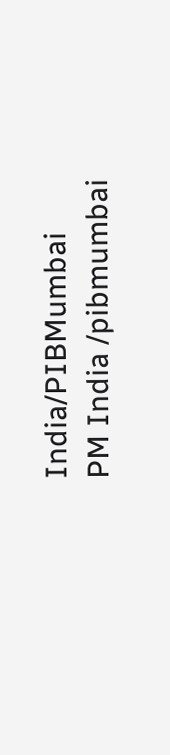India/PIBMumbai   PM India /pibmumbai